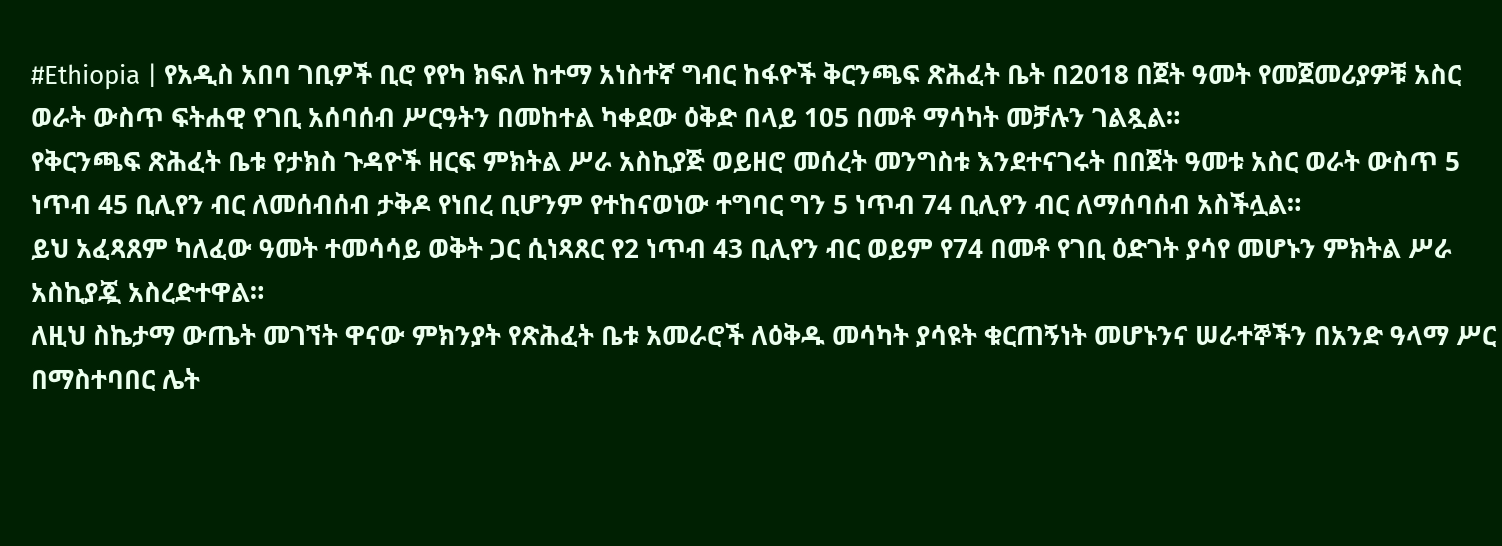#Ethiopia | የአዲስ አበባ ገቢዎች ቢሮ የየካ ክፍለ ከተማ አነስተኛ ግብር ከፋዮች ቅርንጫፍ ጽሕፈት ቤት በ2018 በጀት ዓመት የመጀመሪያዎቹ አስር ወራት ውስጥ ፍትሐዊ የገቢ አሰባሰብ ሥርዓትን በመከተል ካቀደው ዕቅድ በላይ 105 በመቶ ማሳካት መቻሉን ገልጿል።
የቅርንጫፍ ጽሕፈት ቤቱ የታክስ ጉዳዮች ዘርፍ ምክትል ሥራ አስኪያጅ ወይዘሮ መሰረት መንግስቱ እንደተናገሩት በበጀት ዓመቱ አስር ወራት ውስጥ 5 ነጥብ 45 ቢሊየን ብር ለመሰብሰብ ታቅዶ የነበረ ቢሆንም የተከናወነው ተግባር ግን 5 ነጥብ 74 ቢሊየን ብር ለማሰባሰብ አስችሏል።
ይህ አፈጻጸም ካለፈው ዓመት ተመሳሳይ ወቅት ጋር ሲነጻጸር የ2 ነጥብ 43 ቢሊየን ብር ወይም የ74 በመቶ የገቢ ዕድገት ያሳየ መሆኑን ምክትል ሥራ አስኪያጇ አስረድተዋል።
ለዚህ ስኬታማ ውጤት መገኘት ዋናው ምክንያት የጽሕፈት ቤቱ አመራሮች ለዕቅዱ መሳካት ያሳዩት ቁርጠኝነት መሆኑንና ሠራተኞችን በአንድ ዓላማ ሥር በማስተባበር ሌት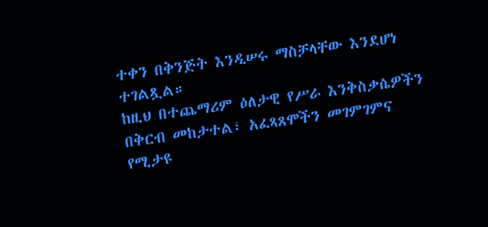ተቀን በቅንጅት እንዲሠሩ ማስቻላቸው እንደሆነ ተገልጿል።
ከዚህ በተጨማሪም ዕለታዊ የሥራ እንቅስቃሴዎችን በቅርብ መከታተል፣ አፈጻጸሞችን መገምገምና የሚታዩ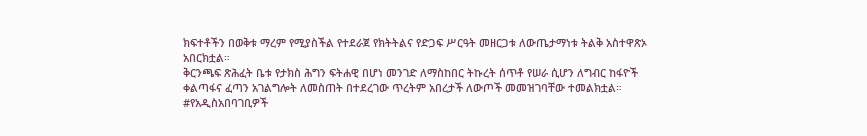ክፍተቶችን በወቅቱ ማረም የሚያስችል የተደራጀ የክትትልና የድጋፍ ሥርዓት መዘርጋቱ ለውጤታማነቱ ትልቅ አስተዋጽኦ አበርክቷል።
ቅርንጫፍ ጽሕፈት ቤቱ የታክስ ሕግን ፍትሐዊ በሆነ መንገድ ለማስከበር ትኩረት ሰጥቶ የሠራ ሲሆን ለግብር ከፋዮች ቀልጣፋና ፈጣን አገልግሎት ለመስጠት በተደረገው ጥረትም አበረታች ለውጦች መመዝገባቸው ተመልክቷል።
#የአዲስአበባገቢዎች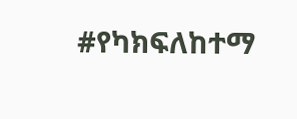#የካክፍለከተማ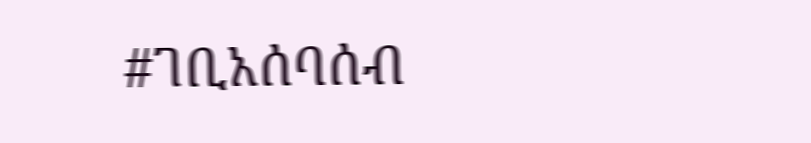#ገቢአሰባሰብ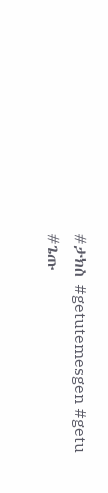#ታክስ #getutemesgen #getu #ጌጡ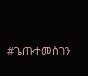#ጌጡተመስገን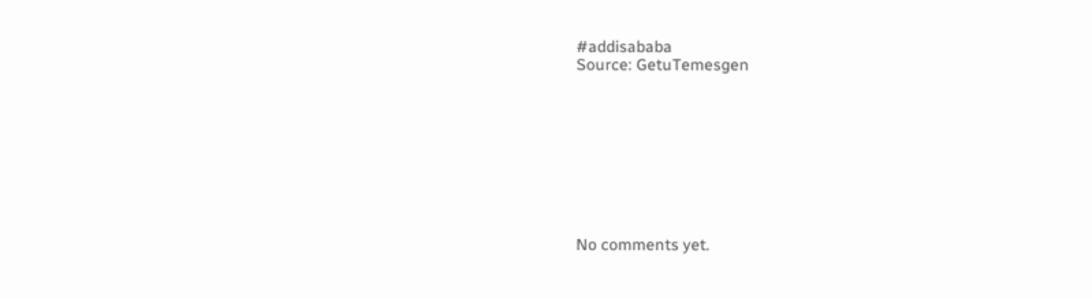#addisababa
Source: GetuTemesgen









No comments yet.